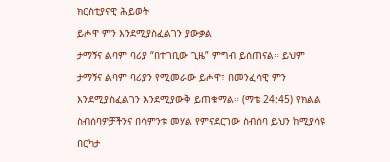ክርስቲያናዊ ሕይወት
ይሖዋ ምን እንደሚያስፈልገን ያውቃል
ታማኝና ልባም ባሪያ “በተገቢው ጊዜ” ምግብ ይሰጠናል። ይህም ታማኝና ልባም ባሪያን የሚመራው ይሖዋ፣ በመንፈሳዊ ምን እንደሚያስፈልገን እንደሚያውቅ ይጠቁማል። (ማቴ 24:45) የክልል ስብሰባዎቻችንና በሳምንቱ መሃል የምናደርገው ስብሰባ ይህን ከሚያሳዩ በርካታ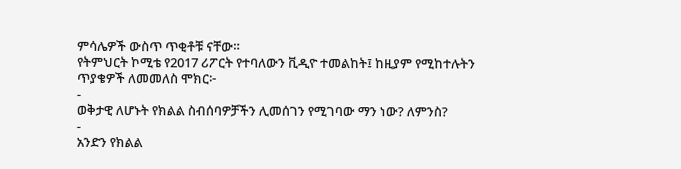ምሳሌዎች ውስጥ ጥቂቶቹ ናቸው።
የትምህርት ኮሚቴ የ2017 ሪፖርት የተባለውን ቪዲዮ ተመልከት፤ ከዚያም የሚከተሉትን ጥያቄዎች ለመመለስ ሞክር፦
-
ወቅታዊ ለሆኑት የክልል ስብሰባዎቻችን ሊመሰገን የሚገባው ማን ነው? ለምንስ?
-
አንድን የክልል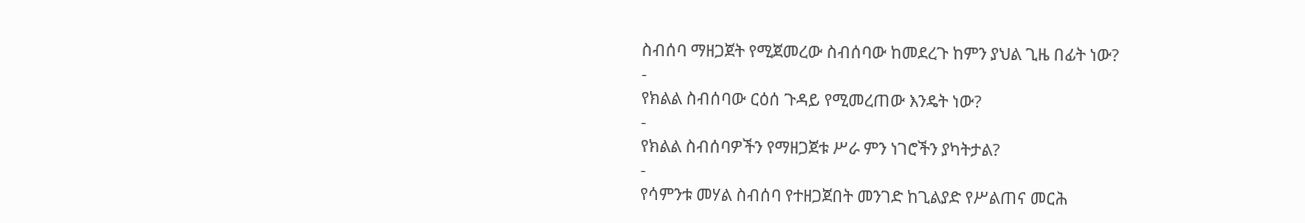ስብሰባ ማዘጋጀት የሚጀመረው ስብሰባው ከመደረጉ ከምን ያህል ጊዜ በፊት ነው?
-
የክልል ስብሰባው ርዕሰ ጉዳይ የሚመረጠው እንዴት ነው?
-
የክልል ስብሰባዎችን የማዘጋጀቱ ሥራ ምን ነገሮችን ያካትታል?
-
የሳምንቱ መሃል ስብሰባ የተዘጋጀበት መንገድ ከጊልያድ የሥልጠና መርሕ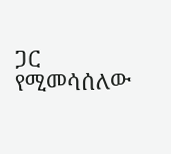ጋር የሚመሳሰለው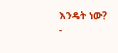እንዴት ነው?
-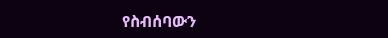የስብሰባውን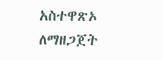አስተዋጽኦ ለማዘጋጀት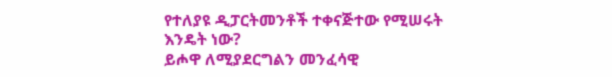የተለያዩ ዲፓርትመንቶች ተቀናጅተው የሚሠሩት እንዴት ነው?
ይሖዋ ለሚያደርግልን መንፈሳዊ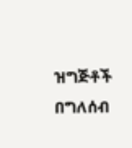ዝግጅቶች በግለሰብ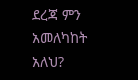ደረጃ ምን አመለካከት አለህ?